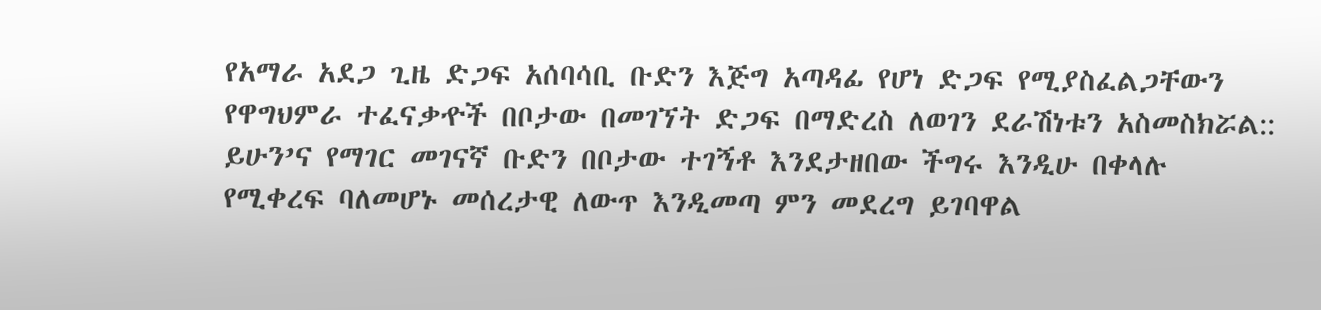የአማራ አደጋ ጊዜ ድጋፍ አሰባሳቢ ቡድን እጅግ አጣዳፊ የሆነ ድጋፍ የሚያስፈልጋቸውን የዋግህምራ ተፈናቃዯች በቦታው በመገኘት ድጋፍ በማድረስ ለወገን ደራሽነቱን አስመስክሯል::
ይሁን’ና የማገር መገናኛ ቡድን በቦታው ተገኝቶ እንደታዘበው ችግሩ እንዲሁ በቀላሉ የሚቀረፍ ባለመሆኑ መሰረታዊ ለውጥ እንዲመጣ ምን መደረግ ይገባዋል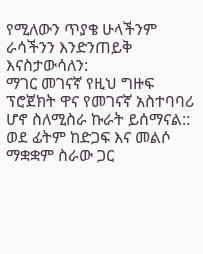የሚለውን ጥያቄ ሁላችንም ራሳችንን እንድንጠይቅ እናስታውሳለን:
ማገር መገናኛ የዚህ ግዙፍ ፕሮጀክት ዋና የመገናኛ አስተባባሪ ሆኖ ስለሚስራ ኩራት ይሰማናል:: ወደ ፊትም ከድጋፍ እና መልሶ ማቋቋም ስራው ጋር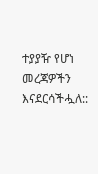ተያያዥ የሆነ መረጃዎችን እናደርሳችሗለ::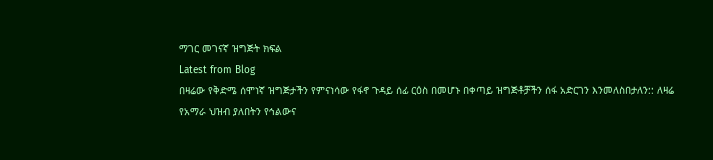ማገር መገናኛ ዝግጅት ክፍል
Latest from Blog
በዛሬው የቅድሜ ሰሞነኛ ዝግጅታችን የምናነሳው የፋኖ ጉዳይ ሰፊ ርዕስ በመሆኑ በቀጣይ ዝግጅቶቻችን ሰፋ አድርገን እንመለስበታለን:: ለዛሬ
የአማራ ህዝብ ያለበትን የኅልውና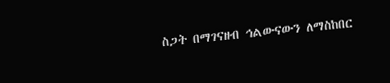ስጋት በማገናዘብ ኅልውናውን ለማስከበር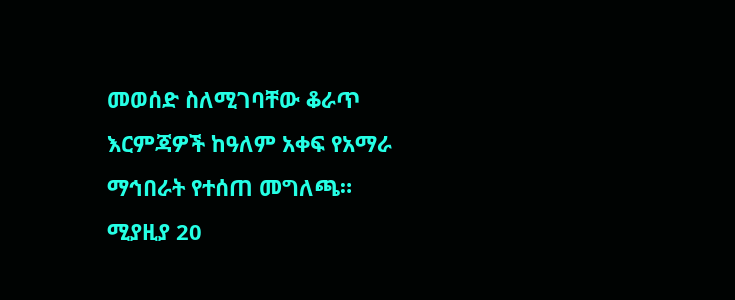መወሰድ ስለሚገባቸው ቆራጥ እርምጃዎች ከዓለም አቀፍ የአማራ ማኅበራት የተሰጠ መግለጫ።
ሚያዚያ 20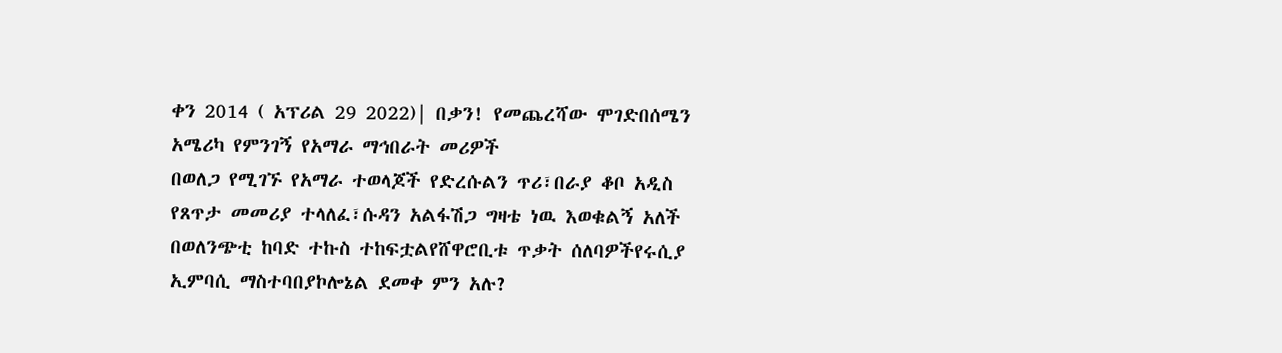ቀን 2014 ( አፕሪል 29 2022)| በቃን! የመጨረሻው ሞገድበሰሜን አሜሪካ የምንገኝ የአማራ ማኅበራት መሪዎች
በወለጋ የሚገኙ የአማራ ተወላጆች የድረሱልን ጥሪ፣በራያ ቆቦ አዲስ የጸጥታ መመሪያ ተላለፈ፣ሱዳን አልፋሽጋ ግዛቴ ነዉ እወቁልኝ አለች
በወለንጭቲ ከባድ ተኩስ ተከፍቷልየሸዋሮቢቱ ጥቃት ሰለባዎችየሩሲያ ኢምባሲ ማስተባበያኮሎኔል ደመቀ ምን አሉ?